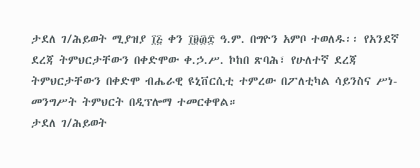ታደለ ገ/ሕይወት ሚያዝያ ፲፭ ቀን ፲፱፴፰ ዓ.ም. በግዮን አምቦ ተወለዱ፡፡ የአንደኛ ደረጃ ትምህርታቸውን በቀድሞው ቀ.ኃ.ሥ. ኮከበ ጽባሕ፣ የሁለተኛ ደረጃ ትምህርታቸውን በቀድሞ ብሔራዊ ዩኒቨርሲቲ ተምረው በፖለቲካል ሳይንስና ሥነ-መንግሥት ትምህርት በዲፕሎማ ተመርቀዋል።
ታደለ ገ/ሕይወት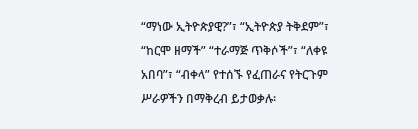“ማነው ኢትዮጵያዊ?”፣ “ኢትዮጵያ ትቅደም”፣ “ከርሞ ዘማች” “ተራማጅ ጥቅሶች”፣ “ለቀዩ አበባ”፣ “ብቀላ” የተሰኙ የፈጠራና የትርጉም ሥራዎችን በማቅረብ ይታወቃሉ፡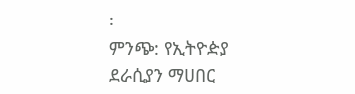፡
ምንጭ: የኢትዮዽያ ደራሲያን ማሀበር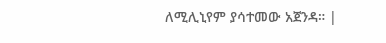ለሚሊኒየም ያሳተመው አጀንዳ። |